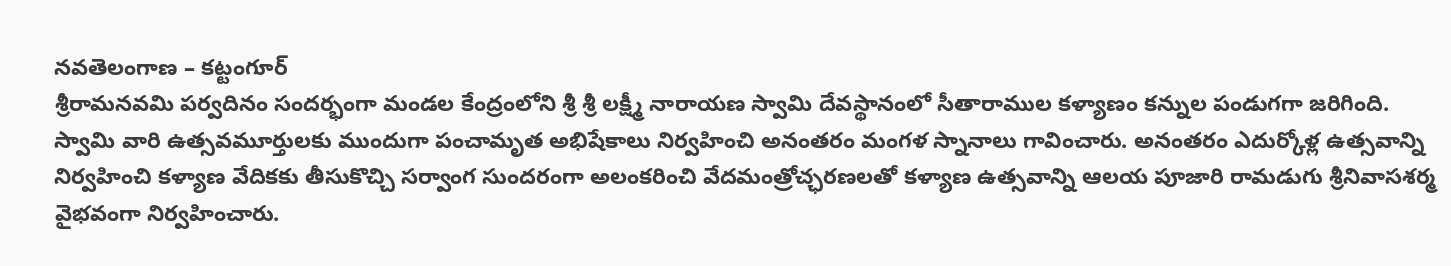నవతెలంగాణ – కట్టంగూర్
శ్రీరామనవమి పర్వదినం సందర్భంగా మండల కేంద్రంలోని శ్రీ శ్రీ లక్ష్మీ నారాయణ స్వామి దేవస్థానంలో సీతారాముల కళ్యాణం కన్నుల పండుగగా జరిగింది. స్వామి వారి ఉత్సవమూర్తులకు ముందుగా పంచామృత అభిషేకాలు నిర్వహించి అనంతరం మంగళ స్నానాలు గావించారు. అనంతరం ఎదుర్కోళ్ల ఉత్సవాన్ని నిర్వహించి కళ్యాణ వేదికకు తీసుకొచ్చి సర్వాంగ సుందరంగా అలంకరించి వేదమంత్రోచ్ఛరణలతో కళ్యాణ ఉత్సవాన్ని ఆలయ పూజారి రామడుగు శ్రీనివాసశర్మ వైభవంగా నిర్వహించారు.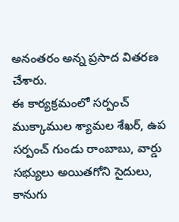అనంతరం అన్న ప్రసాద వితరణ చేశారు.
ఈ కార్యక్రమంలో సర్పంచ్ ముక్కాముల శ్యామల శేఖర్, ఉప సర్పంచ్ గుండు రాంబాబు, వార్డు సభ్యులు అయితగోని సైదులు, కానుగు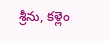శ్రీను, కళ్లెం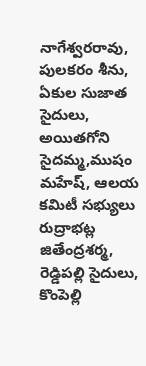నాగేశ్వరరావు, పులకరం శీను, ఏకుల సుజాత సైదులు, అయితగోని సైదమ్మ,ముషం మహేష్, ఆలయ కమిటీ సభ్యులు రుద్రాభట్ల జితేంద్రశర్మ, రెడ్డిపల్లి సైదులు, కొంపెల్లి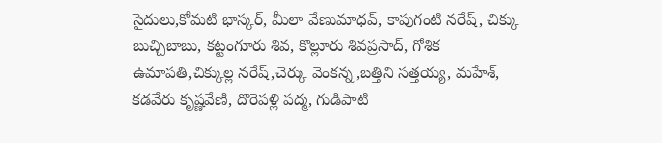సైదులు,కోమటి భాస్కర్, మీలా వేణుమాధవ్, కాపుగంటి నరేష్, చిక్కు బుచ్చిబాబు, కట్టంగూరు శివ, కొల్లూరు శివప్రసాద్, గోశిక ఉమాపతి,చిక్కుల్ల నరేష్,చెర్కు వెంకన్న,బత్తిని సత్తయ్య, మహేశ్, కడవేరు కృష్ణవేణి, దొరెపళ్లి పద్మ, గుడిపాటి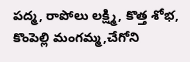పద్మ, రాపోలు లక్ష్మి, కొత్త శోభ, కొంపెల్లి మంగమ్మ,చేగోని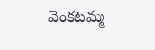వెంకటమ్మ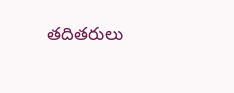తదితరులు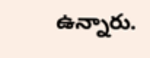ఉన్నారు.